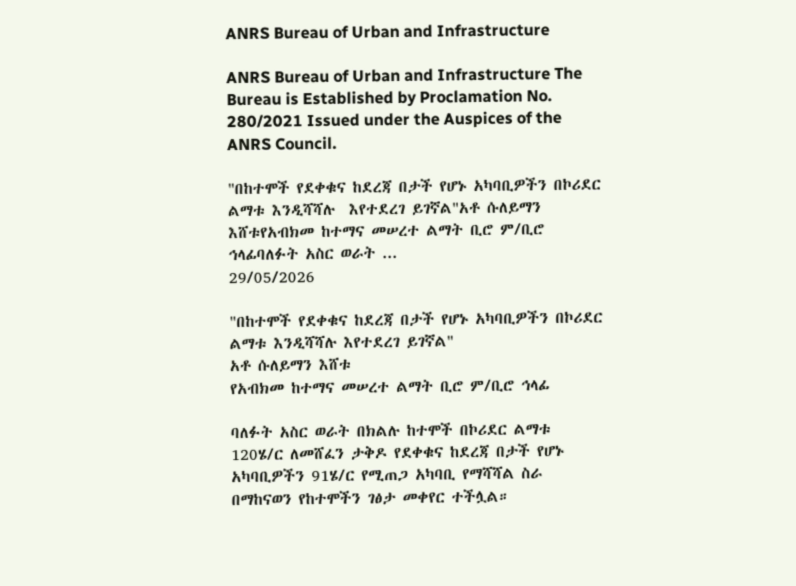ANRS Bureau of Urban and Infrastructure

ANRS Bureau of Urban and Infrastructure The Bureau is Established by Proclamation No. 280/2021 Issued under the Auspices of the ANRS Council.

"በከተሞች የደቀቁና ከደረጃ በታች የሆኑ አካባቢዎችን በኮሪደር ልማቱ እንዲሻሻሉ  እየተደረገ ይገኛል"አቶ ሱለይማን እሸቱየአብክመ ከተማና መሠረተ ልማት ቢሮ ም/ቢሮ ኅላፊባለፉት አስር ወራት ...
29/05/2026

"በከተሞች የደቀቁና ከደረጃ በታች የሆኑ አካባቢዎችን በኮሪደር ልማቱ እንዲሻሻሉ እየተደረገ ይገኛል"
አቶ ሱለይማን እሸቱ
የአብክመ ከተማና መሠረተ ልማት ቢሮ ም/ቢሮ ኅላፊ

ባለፉት አስር ወራት በክልሉ ከተሞች በኮሪደር ልማቱ 120ሄ/ር ለመሸፈን ታቅዶ የደቀቁና ከደረጃ በታች የሆኑ አካባቢዎችን 91ሄ/ር የሚጠጋ አካባቢ የማሻሻል ስራ በማከናወን የከተሞችን ገፅታ መቀየር ተችሏል።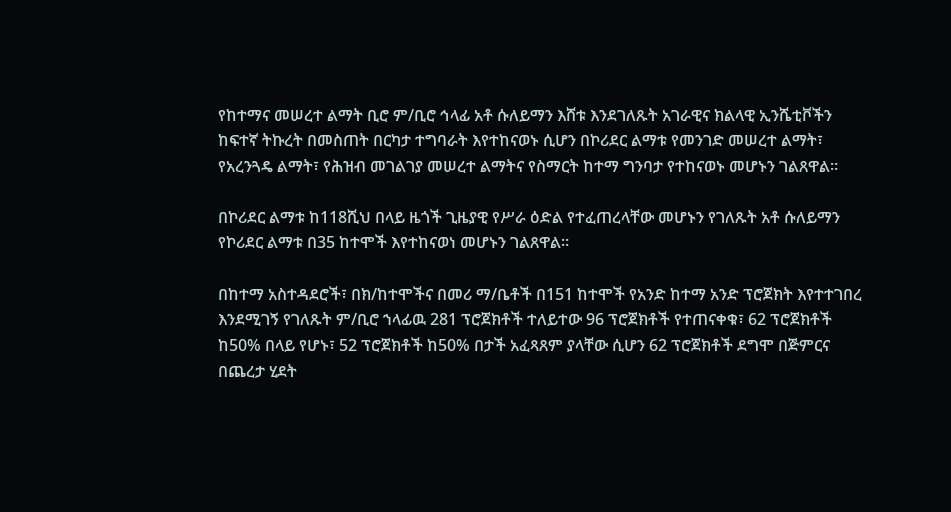የከተማና መሠረተ ልማት ቢሮ ም/ቢሮ ኅላፊ አቶ ሱለይማን እሸቱ እንደገለጹት አገራዊና ክልላዊ ኢንሼቲቮችን ከፍተኛ ትኩረት በመስጠት በርካታ ተግባራት እየተከናወኑ ሲሆን በኮሪደር ልማቱ የመንገድ መሠረተ ልማት፣ የአረንጓዴ ልማት፣ የሕዝብ መገልገያ መሠረተ ልማትና የስማርት ከተማ ግንባታ የተከናወኑ መሆኑን ገልጸዋል።

በኮሪደር ልማቱ ከ118ሺህ በላይ ዜጎች ጊዜያዊ የሥራ ዕድል የተፈጠረላቸው መሆኑን የገለጹት አቶ ሱለይማን የኮሪደር ልማቱ በ35 ከተሞች እየተከናወነ መሆኑን ገልጸዋል።

በከተማ አስተዳደሮች፣ በክ/ከተሞችና በመሪ ማ/ቤቶች በ151 ከተሞች የአንድ ከተማ አንድ ፕሮጀክት እየተተገበረ እንደሚገኝ የገለጹት ም/ቢሮ ኀላፊዉ 281 ፕሮጀክቶች ተለይተው 96 ፕሮጀክቶች የተጠናቀቁ፣ 62 ፕሮጀክቶች ከ50% በላይ የሆኑ፣ 52 ፕሮጀክቶች ከ50% በታች አፈጻጸም ያላቸው ሲሆን 62 ፕሮጀክቶች ደግሞ በጅምርና በጨረታ ሂደት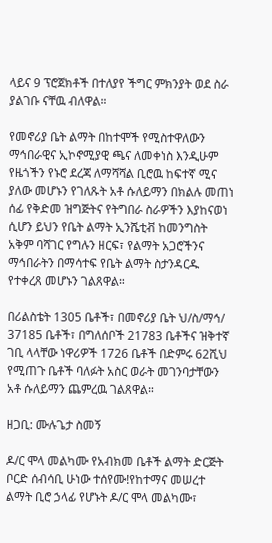ላይና 9 ፕሮጀክቶች በተለያየ ችግር ምክንያት ወደ ስራ ያልገቡ ናቸዉ ብለዋል።

የመኖሪያ ቤት ልማት በከተሞች የሚስተዋለውን ማኅበራዊና ኢኮኖሚያዊ ጫና ለመቀነስ እንዲሁም የዜጎችን የኑሮ ደረጃ ለማሻሻል ቢሮዉ ከፍተኛ ሚና ያለው መሆኑን የገለጹት አቶ ሱለይማን በክልሉ መጠነ ሰፊ የቅድመ ዝግጅትና የትግበራ ስራዎችን እያከናወነ ሲሆን ይህን የቤት ልማት ኢንሼቲቭ ከመንግስት አቅም ባሻገር የግሉን ዘርፍ፣ የልማት አጋሮችንና ማኅበራትን በማሳተፍ የቤት ልማት ስታንዳርዱ የተቀረጸ መሆኑን ገልጸዋል።

በሪልስቴት 1305 ቤቶች፣ በመኖሪያ ቤት ህ/ስ/ማኅ/ 37185 ቤቶች፣ በግለሰቦች 21783 ቤቶችና ዝቅተኛ ገቢ ላላቸው ነዋሪዎች 1726 ቤቶች በድምሩ 62ሺህ የሚጠጉ ቤቶች ባለፉት አስር ወራት መገንባታቸውን አቶ ሱለይማን ጨምረዉ ገልጸዋል።

ዘጋቢ: ሙሉጌታ ስመኝ

ዶ/ር ሞላ መልካሙ የአብክመ ቤቶች ልማት ድርጅት ቦርድ ሰብሳቢ ሁነው ተሰየሙ!የከተማና መሠረተ ልማት ቢሮ ኃላፊ የሆኑት ዶ/ር ሞላ መልካሙ፣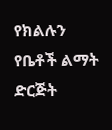የክልሉን የቤቶች ልማት ድርጅት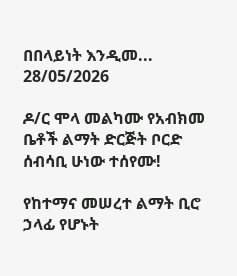በበላይነት እንዲመ...
28/05/2026

ዶ/ር ሞላ መልካሙ የአብክመ ቤቶች ልማት ድርጅት ቦርድ ሰብሳቢ ሁነው ተሰየሙ!

የከተማና መሠረተ ልማት ቢሮ ኃላፊ የሆኑት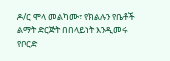ዶ/ር ሞላ መልካሙ፣ የክልሉን የቤቶች ልማት ድርጅት በበላይነት እንዲመሩ የቦርድ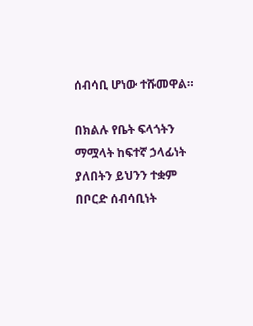ሰብሳቢ ሆነው ተሹመዋል።

በክልሉ የቤት ፍላጎትን ማሟላት ከፍተኛ ኃላፊነት ያለበትን ይህንን ተቋም በቦርድ ሰብሳቢነት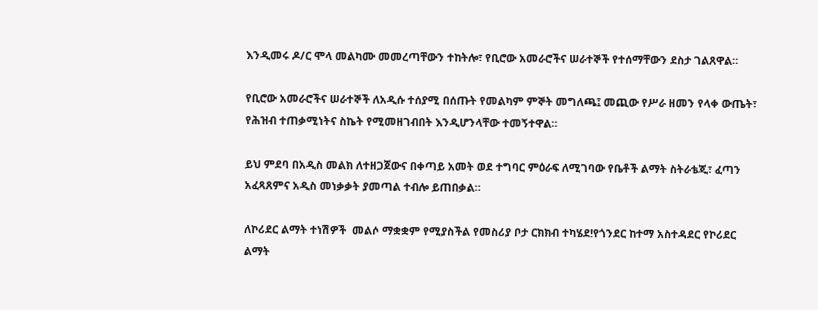እንዲመሩ ዶ/ር ሞላ መልካሙ መመረጣቸውን ተከትሎ፣ የቢሮው አመራሮችና ሠራተኞች የተሰማቸውን ደስታ ገልጸዋል።

የቢሮው አመራሮችና ሠራተኞች ለአዲሱ ተሰያሚ በሰጡት የመልካም ምኞት መግለጫ፤ መጪው የሥራ ዘመን የላቀ ውጤት፣ የሕዝብ ተጠቃሚነትና ስኬት የሚመዘገብበት እንዲሆንላቸው ተመኝተዋል።

ይህ ምደባ በአዲስ መልክ ለተዘጋጀውና በቀጣይ አመት ወደ ተግባር ምዕራፍ ለሚገባው የቤቶች ልማት ስትራቴጂ፣ ፈጣን አፈጻጸምና አዲስ መነቃቃት ያመጣል ተብሎ ይጠበቃል።

ለኮሪደር ልማት ተነሽዎች  መልሶ ማቋቋም የሚያስችል የመስሪያ ቦታ ርክክብ ተካሄደ!የጎንደር ከተማ አስተዳደር የኮሪደር ልማት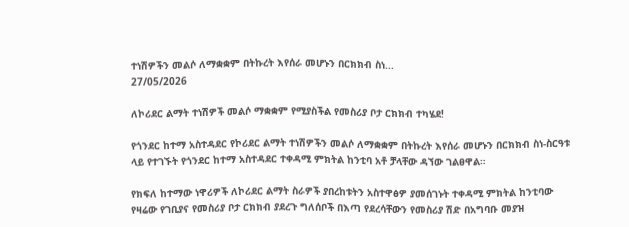ተነሽዎችን መልሶ ለማቋቋም በትኩረት እየሰራ መሆኑን በርክክብ ስነ...
27/05/2026

ለኮሪደር ልማት ተነሽዎች መልሶ ማቋቋም የሚያስችል የመስሪያ ቦታ ርክክብ ተካሄደ!

የጎንደር ከተማ አስተዳደር የኮሪደር ልማት ተነሽዎችን መልሶ ለማቋቋም በትኩረት እየሰራ መሆኑን በርክክብ ስነ-ስርዓቱ ላይ የተገኙት የጎንደር ከተማ አስተዳደር ተቀዳሚ ምክትል ከንቲባ አቶ ቻላቸው ዳኘው ገልፀዋል።

የክፍለ ከተማው ነዋሪዎች ለኮሪደር ልማት ስራዎች ያበረከቱትን አስተዋፅዎ ያመሰገኑት ተቀዳሚ ምክትል ከንቲባው የዛሬው የገቢያና የመስሪያ ቦታ ርክክብ ያደረጉ ግለሰቦች በእጣ የደረሳቸውን የመስሪያ ሽድ በአግባቡ መያዝ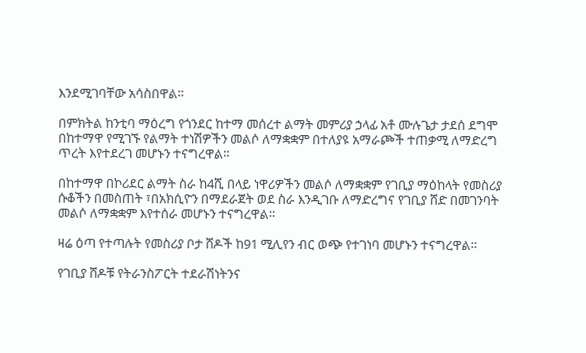እንደሚገባቸው አሳስበዋል።

በምክትል ከንቲባ ማዕረግ የጎንደር ከተማ መሰረተ ልማት መምሪያ ኃላፊ አቶ ሙሉጌታ ታደሰ ደግሞ በከተማዋ የሚገኙ የልማት ተነሽዎችን መልሶ ለማቋቋም በተለያዩ አማራጮች ተጠቃሚ ለማድረግ ጥረት እየተደረገ መሆኑን ተናግረዋል።

በከተማዋ በኮሪደር ልማት ስራ ከ4ሺ በላይ ነዋሪዎችን መልሶ ለማቋቋም የገቢያ ማዕከላት የመስሪያ ሱቆችን በመስጠት ፣በአክሲዮን በማደራጀት ወደ ስራ እንዲገቡ ለማድረግና የገቢያ ሸድ በመገንባት መልሶ ለማቋቋም እየተሰራ መሆኑን ተናግረዋል።

ዛሬ ዕጣ የተጣሉት የመስሪያ ቦታ ሸዶች ከ91 ሚሊየን ብር ወጭ የተገነባ መሆኑን ተናግረዋል።

የገቢያ ሸዶቹ የትራንስፖርት ተደራሽነትንና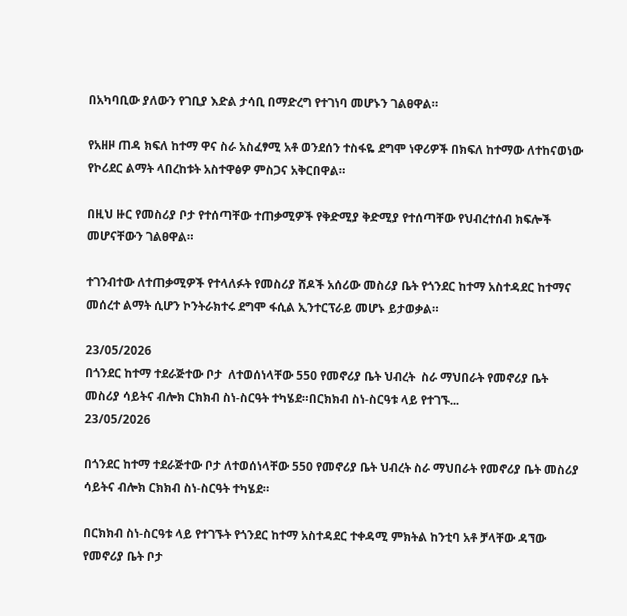በአካባቢው ያለውን የገቢያ እድል ታሳቢ በማድረግ የተገነባ መሆኑን ገልፀዋል።

የአዘዞ ጠዳ ክፍለ ከተማ ዋና ስራ አስፈፃሚ አቶ ወንደሰን ተስፋዬ ደግሞ ነዋሪዎች በክፍለ ከተማው ለተከናወነው የኮሪደር ልማት ላበረከቱት አስተዋፅዎ ምስጋና አቅርበዋል።

በዚህ ዙር የመስሪያ ቦታ የተሰጣቸው ተጠቃሚዎች የቅድሚያ ቅድሚያ የተሰጣቸው የህብረተሰብ ክፍሎች መሆናቸውን ገልፀዋል።

ተገንብተው ለተጠቃሚዎች የተላለፉት የመስሪያ ሸዶች አሰሪው መስሪያ ቤት የጎንደር ከተማ አስተዳደር ከተማና መሰረተ ልማት ሲሆን ኮንትራክተሩ ደግሞ ፋሲል ኢንተርፕራይ መሆኑ ይታወቃል።

23/05/2026
በጎንደር ከተማ ተደራጅተው ቦታ  ለተወሰነላቸው 550 የመኖሪያ ቤት ህብረት  ስራ ማህበራት የመኖሪያ ቤት መስሪያ ሳይትና ብሎክ ርክክብ ስነ-ስርዓት ተካሄደ።በርክክብ ስነ-ስርዓቱ ላይ የተገኙ...
23/05/2026

በጎንደር ከተማ ተደራጅተው ቦታ ለተወሰነላቸው 550 የመኖሪያ ቤት ህብረት ስራ ማህበራት የመኖሪያ ቤት መስሪያ ሳይትና ብሎክ ርክክብ ስነ-ስርዓት ተካሄደ።

በርክክብ ስነ-ስርዓቱ ላይ የተገኙት የጎንደር ከተማ አስተዳደር ተቀዳሚ ምክትል ከንቲባ አቶ ቻላቸው ዳኘው የመኖሪያ ቤት ቦታ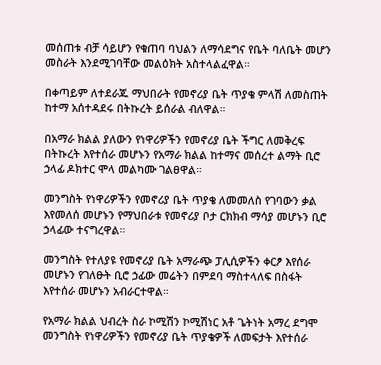መሰጠቱ ብቻ ሳይሆን የቁጠባ ባህልን ለማሳደግና የቤት ባለቤት መሆን መስራት እንደሚገባቸው መልዕክት አስተላልፈዋል።

በቀጣይም ለተደራጁ ማህበራት የመኖሪያ ቤት ጥያቄ ምላሽ ለመስጠት ከተማ አሰተዳደሩ በትኩረት ይሰራል ብለዋል።

በአማራ ክልል ያለውን የነዋሪዎችን የመኖሪያ ቤት ችግር ለመቅረፍ በትኩረት እየተሰራ መሆኑን የአማራ ክልል ከተማና መሰረተ ልማት ቢሮ ኃላፊ ዶክተር ሞላ መልካሙ ገልፀዋል።

መንግስት የነዋሪዎችን የመኖሪያ ቤት ጥያቄ ለመመለስ የገባውን ቃል እየመለሰ መሆኑን የማህበራቱ የመኖሪያ ቦታ ርክክብ ማሳያ መሆኑን ቢሮ ኃላፊው ተናግረዋል።

መንግስት የተለያዩ የመኖሪያ ቤት አማራጭ ፓሊሲዎችን ቀርፆ እየሰራ መሆኑን የገለፁት ቢሮ ኃፊው መሬትን በምደባ ማስተላለፍ በስፋት እየተሰራ መሆኑን አብራርተዋል።

የአማራ ክልል ህብረት ስራ ኮሚሽን ኮሚሽነር አቶ ጌትነት አማረ ደግሞ መንግስት የነዋሪዎችን የመኖሪያ ቤት ጥያቄዎች ለመፍታት እየተሰራ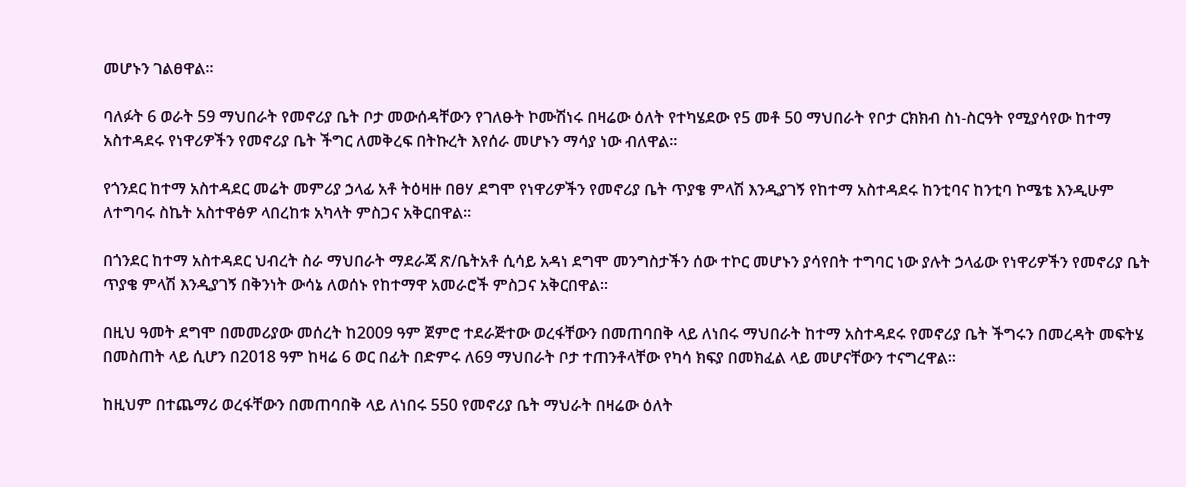መሆኑን ገልፀዋል።

ባለፉት 6 ወራት 59 ማህበራት የመኖሪያ ቤት ቦታ መውሰዳቸውን የገለፁት ኮሙሽነሩ በዛሬው ዕለት የተካሄደው የ5 መቶ 50 ማህበራት የቦታ ርክክብ ስነ-ስርዓት የሚያሳየው ከተማ አስተዳደሩ የነዋሪዎችን የመኖሪያ ቤት ችግር ለመቅረፍ በትኩረት እየሰራ መሆኑን ማሳያ ነው ብለዋል።

የጎንደር ከተማ አስተዳደር መሬት መምሪያ ኃላፊ አቶ ትዕዛዙ በፀሃ ደግሞ የነዋሪዎችን የመኖሪያ ቤት ጥያቄ ምላሽ እንዲያገኝ የከተማ አስተዳደሩ ከንቲባና ከንቲባ ኮሜቴ እንዲሁም ለተግባሩ ስኬት አስተዋፅዎ ላበረከቱ አካላት ምስጋና አቅርበዋል።

በጎንደር ከተማ አስተዳደር ህብረት ስራ ማህበራት ማደራጃ ጽ/ቤትአቶ ሲሳይ አዳነ ደግሞ መንግስታችን ሰው ተኮር መሆኑን ያሳየበት ተግባር ነው ያሉት ኃላፊው የነዋሪዎችን የመኖሪያ ቤት ጥያቄ ምላሽ እንዲያገኝ በቅንነት ውሳኔ ለወሰኑ የከተማዋ አመራሮች ምስጋና አቅርበዋል።

በዚህ ዓመት ደግሞ በመመሪያው መሰረት ከ2009 ዓም ጀምሮ ተደራጅተው ወረፋቸውን በመጠባበቅ ላይ ለነበሩ ማህበራት ከተማ አስተዳደሩ የመኖሪያ ቤት ችግሩን በመረዳት መፍትሄ በመስጠት ላይ ሲሆን በ2018 ዓም ከዛሬ 6 ወር በፊት በድምሩ ለ69 ማህበራት ቦታ ተጠንቶላቸው የካሳ ክፍያ በመክፈል ላይ መሆናቸውን ተናግረዋል።

ከዚህም በተጨማሪ ወረፋቸውን በመጠባበቅ ላይ ለነበሩ 550 የመኖሪያ ቤት ማህራት በዛሬው ዕለት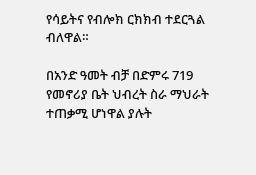የሳይትና የብሎክ ርክክብ ተደርጓል ብለዋል።

በአንድ ዓመት ብቻ በድምሩ 719 የመኖሪያ ቤት ህብረት ስራ ማህራት ተጠቃሚ ሆነዋል ያሉት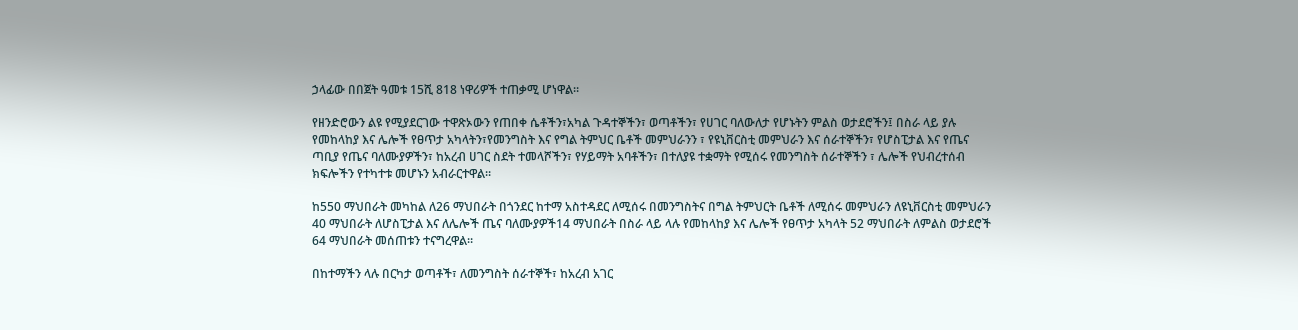ኃላፊው በበጀት ዓመቱ 15ሺ 818 ነዋሪዎች ተጠቃሚ ሆነዋል።

የዘንድሮውን ልዩ የሚያደርገው ተዋጽኦውን የጠበቀ ሴቶችን፣አካል ጉዳተኞችን፣ ወጣቶችን፣ የሀገር ባለውለታ የሆኑትን ምልስ ወታደሮችን፤ በስራ ላይ ያሉ የመከላከያ እና ሌሎች የፀጥታ አካላትን፣የመንግስት እና የግል ትምህር ቤቶች መምህራንን ፣ የዩኒቨርስቲ መምህራን እና ሰራተኞችን፣ የሆስፒታል እና የጤና ጣቢያ የጤና ባለሙያዎችን፣ ከአረብ ሀገር ስደት ተመላሾችን፣ የሃይማት አባቶችን፣ በተለያዩ ተቋማት የሚሰሩ የመንግስት ሰራተኞችን ፣ ሌሎች የህብረተሰብ ክፍሎችን የተካተቱ መሆኑን አብራርተዋል።

ከ550 ማህበራት መካከል ለ26 ማህበራት በጎንደር ከተማ አስተዳደር ለሚሰሩ በመንግስትና በግል ትምህርት ቤቶች ለሚሰሩ መምህራን ለዩኒቨርስቲ መምህራን 40 ማህበራት ለሆስፒታል እና ለሌሎች ጤና ባለሙያዎች14 ማህበራት በስራ ላይ ላሉ የመከላከያ እና ሌሎች የፀጥታ አካላት 52 ማህበራት ለምልስ ወታደሮች 64 ማህበራት መሰጠቱን ተናግረዋል።

በከተማችን ላሉ በርካታ ወጣቶች፣ ለመንግስት ሰራተኞች፣ ከአረብ አገር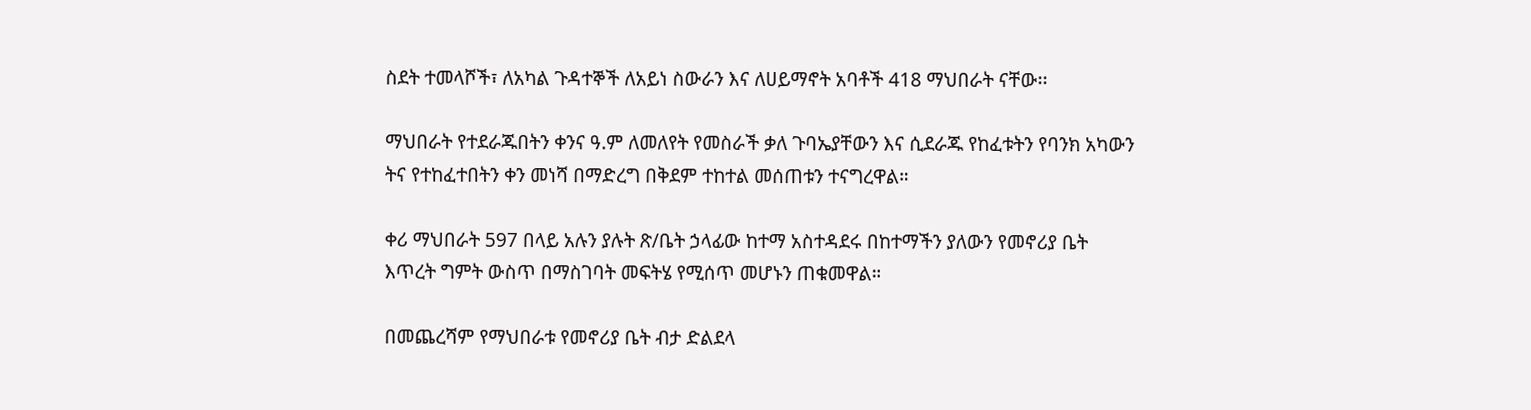ስደት ተመላሾች፣ ለአካል ጉዳተኞች ለአይነ ስውራን እና ለሀይማኖት አባቶች 418 ማህበራት ናቸው፡፡

ማህበራት የተደራጁበትን ቀንና ዓ.ም ለመለየት የመስራች ቃለ ጉባኤያቸውን እና ሲደራጁ የከፈቱትን የባንክ አካውን ትና የተከፈተበትን ቀን መነሻ በማድረግ በቅደም ተከተል መሰጠቱን ተናግረዋል።

ቀሪ ማህበራት 597 በላይ አሉን ያሉት ጽ/ቤት ኃላፊው ከተማ አስተዳደሩ በከተማችን ያለውን የመኖሪያ ቤት እጥረት ግምት ውስጥ በማስገባት መፍትሄ የሚሰጥ መሆኑን ጠቁመዋል።

በመጨረሻም የማህበራቱ የመኖሪያ ቤት ብታ ድልደላ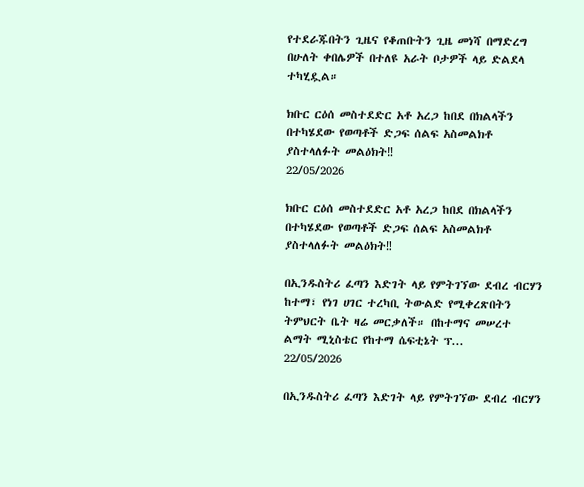የተደራጁበትን ጊዜና የቆጠቡትን ጊዜ መነሻ በማድረግ በሁለት ቀበሌዎች በተለዩ አራት ቦታዎች ላይ ድልደላ ተካሂዷል።

ክቡር ርዕሰ መስተደድር አቶ አረጋ ከበደ በክልላችን በተካሄደው የወጣቶች ድጋፍ ሰልፍ አስመልክቶ ያስተላለፉት መልዕክት‼
22/05/2026

ክቡር ርዕሰ መስተደድር አቶ አረጋ ከበደ በክልላችን በተካሄደው የወጣቶች ድጋፍ ሰልፍ አስመልክቶ ያስተላለፉት መልዕክት‼

በኢንዱስትሪ ፈጣን እድገት ላይ የምትገኘው ደብረ ብርሃን ከተማ፣ የነገ ሀገር ተረካቢ ትውልድ የሚቀረጽበትን ትምህርት ቤት ዛሬ መርቃለች። በከተማና መሠረተ ልማት ሚኒስቴር የከተማ ሴፍቲኔት ፕ...
22/05/2026

በኢንዱስትሪ ፈጣን እድገት ላይ የምትገኘው ደብረ ብርሃን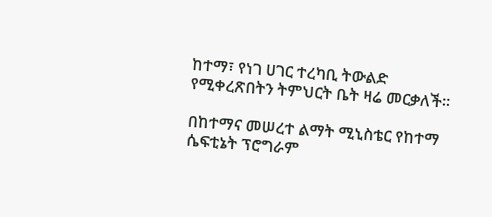ከተማ፣ የነገ ሀገር ተረካቢ ትውልድ የሚቀረጽበትን ትምህርት ቤት ዛሬ መርቃለች።

በከተማና መሠረተ ልማት ሚኒስቴር የከተማ ሴፍቲኔት ፕሮግራም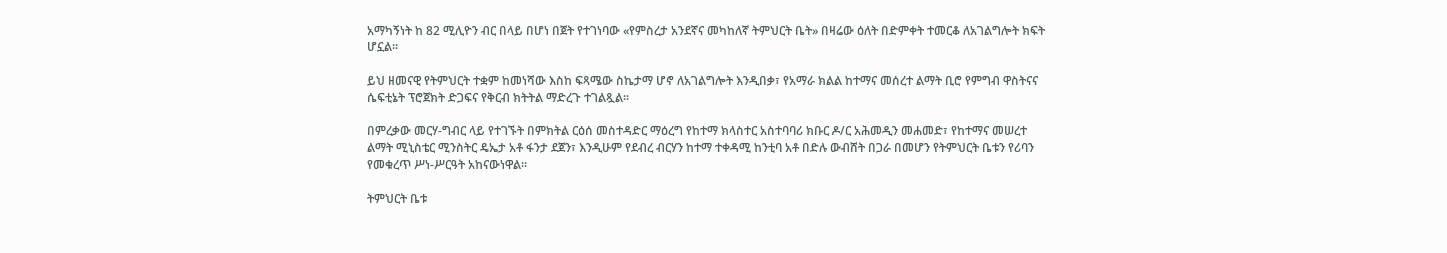አማካኝነት ከ 82 ሚሊዮን ብር በላይ በሆነ በጀት የተገነባው «የምስረታ አንደኛና መካከለኛ ትምህርት ቤት» በዛሬው ዕለት በድምቀት ተመርቆ ለአገልግሎት ክፍት ሆኗል።

ይህ ዘመናዊ የትምህርት ተቋም ከመነሻው እስከ ፍጻሜው ስኬታማ ሆኖ ለአገልግሎት እንዲበቃ፣ የአማራ ክልል ከተማና መሰረተ ልማት ቢሮ የምግብ ዋስትናና ሴፍቲኔት ፕሮጀክት ድጋፍና የቅርብ ክትትል ማድረጉ ተገልጿል።

በምረቃው መርሃ-ግብር ላይ የተገኙት በምክትል ርዕሰ መስተዳድር ማዕረግ የከተማ ክላስተር አስተባባሪ ክቡር ዶ/ር አሕመዲን መሐመድ፣ የከተማና መሠረተ ልማት ሚኒስቴር ሚንስትር ዴኤታ አቶ ፋንታ ደጀን፣ እንዲሁም የደብረ ብርሃን ከተማ ተቀዳሚ ከንቲባ አቶ በድሉ ውብሸት በጋራ በመሆን የትምህርት ቤቱን የሪባን የመቁረጥ ሥነ-ሥርዓት አከናውነዋል።

ትምህርት ቤቱ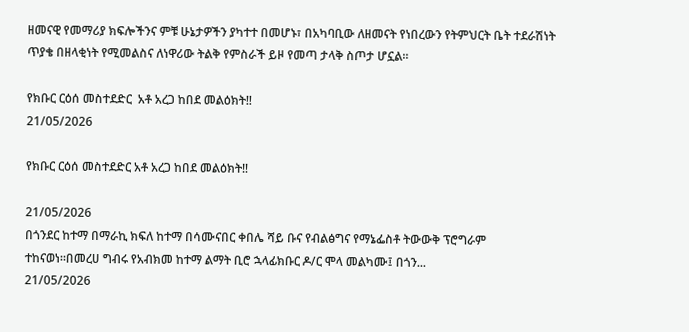ዘመናዊ የመማሪያ ክፍሎችንና ምቹ ሁኔታዎችን ያካተተ በመሆኑ፣ በአካባቢው ለዘመናት የነበረውን የትምህርት ቤት ተደራሽነት ጥያቄ በዘላቂነት የሚመልስና ለነዋሪው ትልቅ የምስራች ይዞ የመጣ ታላቅ ስጦታ ሆኗል።

የክቡር ርዕሰ መስተደድር  አቶ አረጋ ከበደ መልዕክት‼
21/05/2026

የክቡር ርዕሰ መስተደድር አቶ አረጋ ከበደ መልዕክት‼

21/05/2026
በጎንደር ከተማ በማራኪ ክፍለ ከተማ በሳሙናበር ቀበሌ ሻይ ቡና የብልፅግና የማኔፌስቶ ትውውቅ ፕሮግራም ተከናወነ።በመረሀ ግብሩ የአብክመ ከተማ ልማት ቢሮ ኋላፊክቡር ዶ/ር ሞላ መልካሙ፤ በጎን...
21/05/2026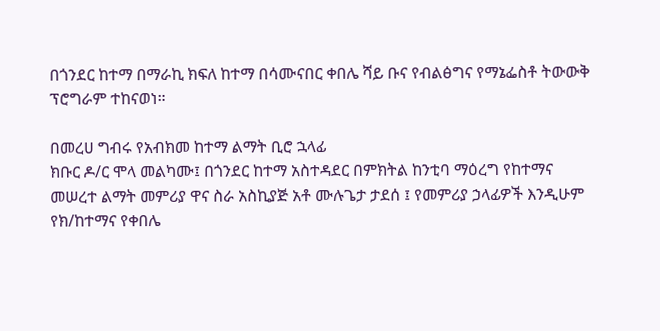በጎንደር ከተማ በማራኪ ክፍለ ከተማ በሳሙናበር ቀበሌ ሻይ ቡና የብልፅግና የማኔፌስቶ ትውውቅ ፕሮግራም ተከናወነ።

በመረሀ ግብሩ የአብክመ ከተማ ልማት ቢሮ ኋላፊ
ክቡር ዶ/ር ሞላ መልካሙ፤ በጎንደር ከተማ አስተዳደር በምክትል ከንቲባ ማዕረግ የከተማና መሠረተ ልማት መምሪያ ዋና ስራ አስኪያጅ አቶ ሙሉጌታ ታደሰ ፤ የመምሪያ ኃላፊዎች እንዲሁም የክ/ከተማና የቀበሌ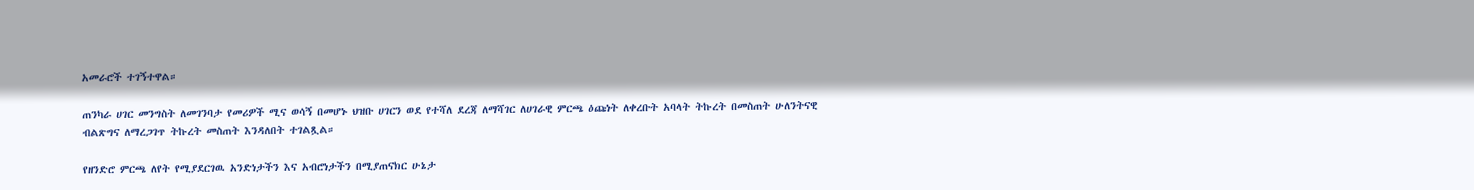አመራሮች ተገኝተዋል።

ጠንካራ ሀገር መንግስት ለመገንባታ የመሪዎች ሚና ወሳኝ በመሆኑ ህዝቡ ሀገርን ወደ የተሻለ ደረጃ ለማሻገር ለሀገራዊ ምርጫ ዕጩነት ለቀረቡት አባላት ትኩረት በመስጠት ሁለንትናዊ ብልጽግና ለማረጋገጥ ትኩረት መስጠት እንዳለበት ተገልጿል።

የዘንድሮ ምርጫ ለየት የሚያደርገዉ አንድነታችን እና አብሮነታችን በሚያጠናክር ሁኔታ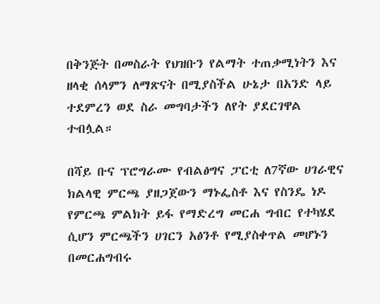በቅንጅት በመስራት የህዝቡን የልማት ተጠቃሚነትን እና ዘላቂ ሰላምን ለማጽናት በሚያስችል ሁኔታ በአንድ ላይ ተደምረን ወደ ስራ መግባታችን ለየት ያደርገዋል ተብሏል።

በሻይ ቡና ፕሮግራሙ የብልፅግና ፓርቲ ለ7ኛው ሀገራዊና ክልላዊ ምርጫ ያዘጋጀውን ማኑፌስቶ እና የስንዴ ነዶ የምርጫ ምልክት ይፋ የማድረግ መርሐ ግብር የተካሄደ ሲሆን ምርጫችን ሀገርን አፅንቶ የሚያስቀጥል መሆኑን በመርሐግብሩ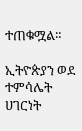ተጠቁሟል።

ኢትዮጵያን ወደ ተምሳሌት ሀገርነት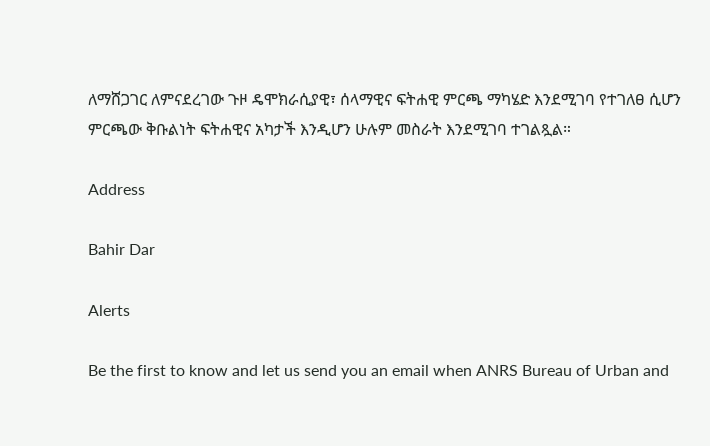ለማሸጋገር ለምናደረገው ጉዞ ዴሞክራሲያዊ፣ ሰላማዊና ፍትሐዊ ምርጫ ማካሄድ እንደሚገባ የተገለፀ ሲሆን ምርጫው ቅቡልነት ፍትሐዊና አካታች እንዲሆን ሁሉም መስራት እንደሚገባ ተገልጿል።

Address

Bahir Dar

Alerts

Be the first to know and let us send you an email when ANRS Bureau of Urban and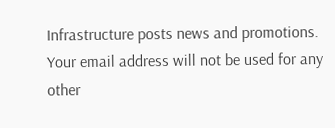Infrastructure posts news and promotions. Your email address will not be used for any other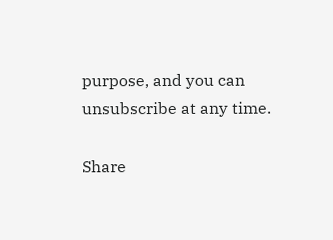purpose, and you can unsubscribe at any time.

Share